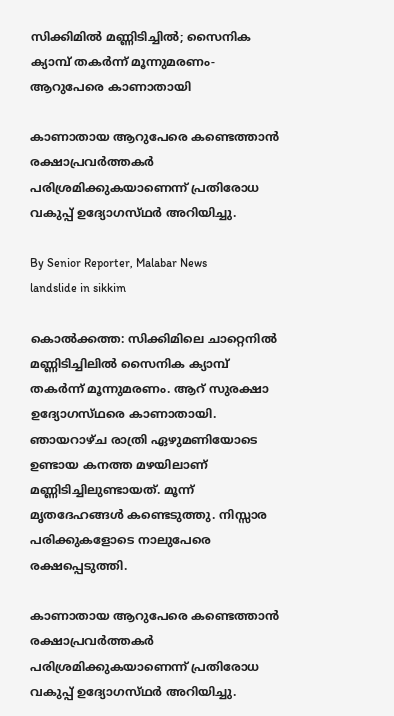സിക്കിമിൽ മണ്ണിടിച്ചിൽ; സൈനിക ക്യാമ്പ് തകർന്ന് മൂന്നുമരണം- ആറുപേരെ കാണാതായി

കാണാതായ ആറുപേരെ കണ്ടെത്താൻ രക്ഷാപ്രവർത്തകർ പരിശ്രമിക്കുകയാണെന്ന് പ്രതിരോധ വകുപ്പ് ഉദ്യോഗസ്‌ഥർ അറിയിച്ചു.

By Senior Reporter, Malabar News
landslide in sikkim

കൊൽക്കത്ത: സിക്കിമിലെ ചാറ്റെനിൽ മണ്ണിടിച്ചിലിൽ സൈനിക ക്യാമ്പ് തകർന്ന് മൂന്നുമരണം. ആറ് സുരക്ഷാ ഉദ്യോഗസ്‌ഥരെ കാണാതായി. ഞായറാഴ്‌ച രാത്രി ഏഴുമണിയോടെ ഉണ്ടായ കനത്ത മഴയിലാണ് മണ്ണിടിച്ചിലുണ്ടായത്. മൂന്ന് മൃതദേഹങ്ങൾ കണ്ടെടുത്തു. നിസ്സാര പരിക്കുകളോടെ നാലുപേരെ രക്ഷപ്പെടുത്തി.

കാണാതായ ആറുപേരെ കണ്ടെത്താൻ രക്ഷാപ്രവർത്തകർ പരിശ്രമിക്കുകയാണെന്ന് പ്രതിരോധ വകുപ്പ് ഉദ്യോഗസ്‌ഥർ അറിയിച്ചു.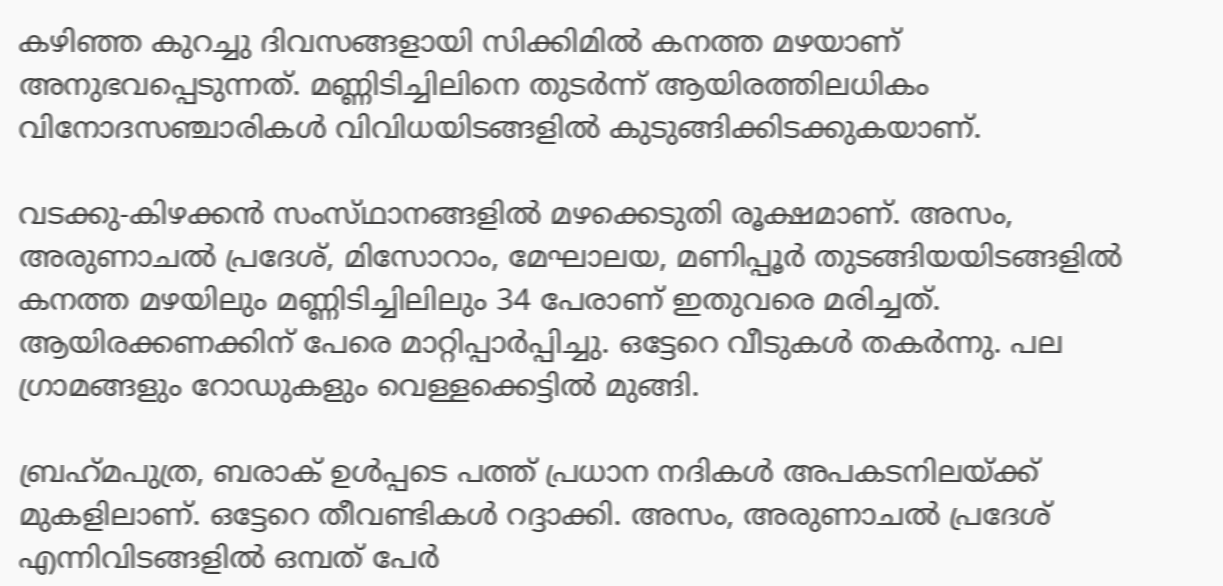കഴിഞ്ഞ കുറച്ചു ദിവസങ്ങളായി സിക്കിമിൽ കനത്ത മഴയാണ് അനുഭവപ്പെടുന്നത്. മണ്ണിടിച്ചിലിനെ തുടർന്ന് ആയിരത്തിലധികം വിനോദസഞ്ചാരികൾ വിവിധയിടങ്ങളിൽ കുടുങ്ങിക്കിടക്കുകയാണ്.

വടക്കു-കിഴക്കൻ സംസ്‌ഥാനങ്ങളിൽ മഴക്കെടുതി രൂക്ഷമാണ്. അസം, അരുണാചൽ പ്രദേശ്, മിസോറാം, മേഘാലയ, മണിപ്പൂർ തുടങ്ങിയയിടങ്ങളിൽ കനത്ത മഴയിലും മണ്ണിടിച്ചിലിലും 34 പേരാണ് ഇതുവരെ മരിച്ചത്. ആയിരക്കണക്കിന് പേരെ മാറ്റിപ്പാർപ്പിച്ചു. ഒട്ടേറെ വീടുകൾ തകർന്നു. പല ഗ്രാമങ്ങളും റോഡുകളും വെള്ളക്കെട്ടിൽ മുങ്ങി.

ബ്രഹ്‌മപുത്ര, ബരാക് ഉൾപ്പടെ പത്ത് പ്രധാന നദികൾ അപകടനിലയ്‌ക്ക് മുകളിലാണ്. ഒട്ടേറെ തീവണ്ടികൾ റദ്ദാക്കി. അസം, അരുണാചൽ പ്രദേശ് എന്നിവിടങ്ങളിൽ ഒമ്പത് പേർ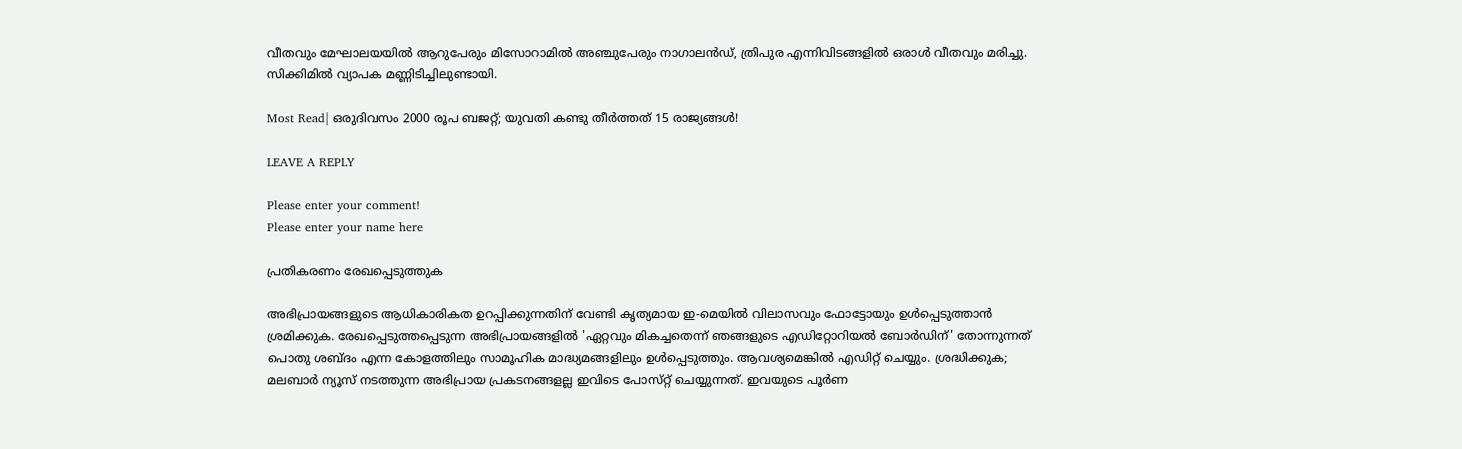വീതവും മേഘാലയയിൽ ആറുപേരും മിസോറാമിൽ അഞ്ചുപേരും നാഗാലൻഡ്, ത്രിപുര എന്നിവിടങ്ങളിൽ ഒരാൾ വീതവും മരിച്ചു. സിക്കിമിൽ വ്യാപക മണ്ണിടിച്ചിലുണ്ടായി.

Most Read| ഒരുദിവസം 2000 രൂപ ബജറ്റ്; യുവതി കണ്ടു തീർത്തത് 15 രാജ്യങ്ങൾ!

LEAVE A REPLY

Please enter your comment!
Please enter your name here

പ്രതികരണം രേഖപ്പെടുത്തുക

അഭിപ്രായങ്ങളുടെ ആധികാരികത ഉറപ്പിക്കുന്നതിന് വേണ്ടി കൃത്യമായ ഇ-മെയിൽ വിലാസവും ഫോട്ടോയും ഉൾപ്പെടുത്താൻ ശ്രമിക്കുക. രേഖപ്പെടുത്തപ്പെടുന്ന അഭിപ്രായങ്ങളിൽ 'ഏറ്റവും മികച്ചതെന്ന് ഞങ്ങളുടെ എഡിറ്റോറിയൽ ബോർഡിന്' തോന്നുന്നത് പൊതു ശബ്‌ദം എന്ന കോളത്തിലും സാമൂഹിക മാദ്ധ്യമങ്ങളിലും ഉൾപ്പെടുത്തും. ആവശ്യമെങ്കിൽ എഡിറ്റ് ചെയ്യും. ശ്രദ്ധിക്കുക; മലബാർ ന്യൂസ് നടത്തുന്ന അഭിപ്രായ പ്രകടനങ്ങളല്ല ഇവിടെ പോസ്‌റ്റ് ചെയ്യുന്നത്. ഇവയുടെ പൂർണ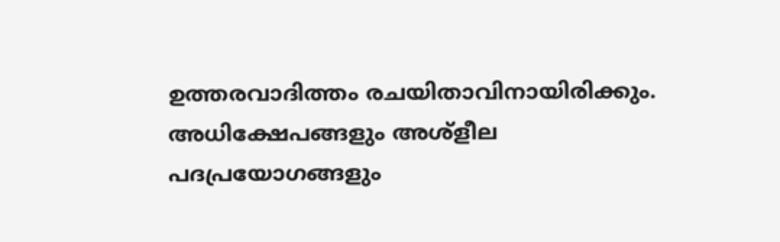ഉത്തരവാദിത്തം രചയിതാവിനായിരിക്കും. അധിക്ഷേപങ്ങളും അശ്‌ളീല പദപ്രയോഗങ്ങളും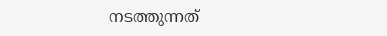നടത്തുന്നത്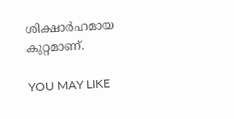ശിക്ഷാർഹമായ കുറ്റമാണ്.

YOU MAY LIKE